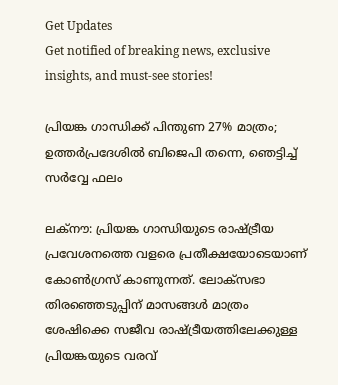Get Updates
Get notified of breaking news, exclusive insights, and must-see stories!

പ്രിയങ്ക ഗാന്ധിക്ക് പിന്തുണ 27% മാത്രം; ഉത്തർപ്രദേശിൽ ബിജെപി തന്നെ, ഞെട്ടിച്ച് സർവ്വേ ഫലം

ലക്നൗ: പ്രിയങ്ക ഗാന്ധിയുടെ രാഷ്ട്രീയ പ്രവേശനത്തെ വളരെ പ്രതീക്ഷയോടെയാണ് കോൺഗ്രസ് കാണുന്നത്. ലോക്സഭാ തിരഞ്ഞെടുപ്പിന് മാസങ്ങൾ മാത്രം ശേഷിക്കെ സജീവ രാഷ്ട്രീയത്തിലേക്കുള്ള പ്രിയങ്കയുടെ വരവ്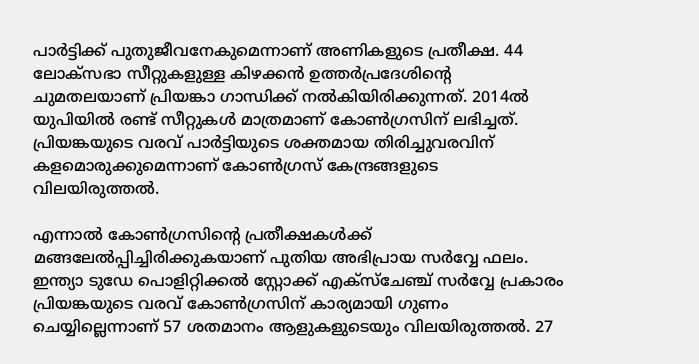പാർട്ടിക്ക് പുതുജീവനേകുമെന്നാണ് അണികളുടെ പ്രതീക്ഷ. 44 ലോക്സഭാ സീറ്റുകളുള്ള കിഴക്കൻ ഉത്തർപ്രദേശിന്റെ ചുമതലയാണ് പ്രിയങ്കാ ഗാന്ധിക്ക് നൽകിയിരിക്കുന്നത്. 2014ൽ യുപിയിൽ രണ്ട് സീറ്റുകൾ മാത്രമാണ് കോൺഗ്രസിന് ലഭിച്ചത്. പ്രിയങ്കയുടെ വരവ് പാർട്ടിയുടെ ശക്തമായ തിരിച്ചുവരവിന് കളമൊരുക്കുമെന്നാണ് കോൺഗ്രസ് കേന്ദ്രങ്ങളുടെ വിലയിരുത്തൽ.

എന്നാൽ കോൺഗ്രസിന്റെ പ്രതീക്ഷകൾക്ക് മങ്ങലേൽപ്പിച്ചിരിക്കുകയാണ് പുതിയ അഭിപ്രായ സർവ്വേ ഫലം. ഇന്ത്യാ ടുഡേ പൊളിറ്റിക്കൽ സ്റ്റോക്ക് എക്സ്ചേഞ്ച് സർ‌വ്വേ പ്രകാരം പ്രിയങ്കയുടെ വരവ് കോൺഗ്രസിന് കാര്യമായി ഗുണം ചെയ്യില്ലെന്നാണ് 57 ശതമാനം ആളുകളുടെയും വിലയിരുത്തൽ. 27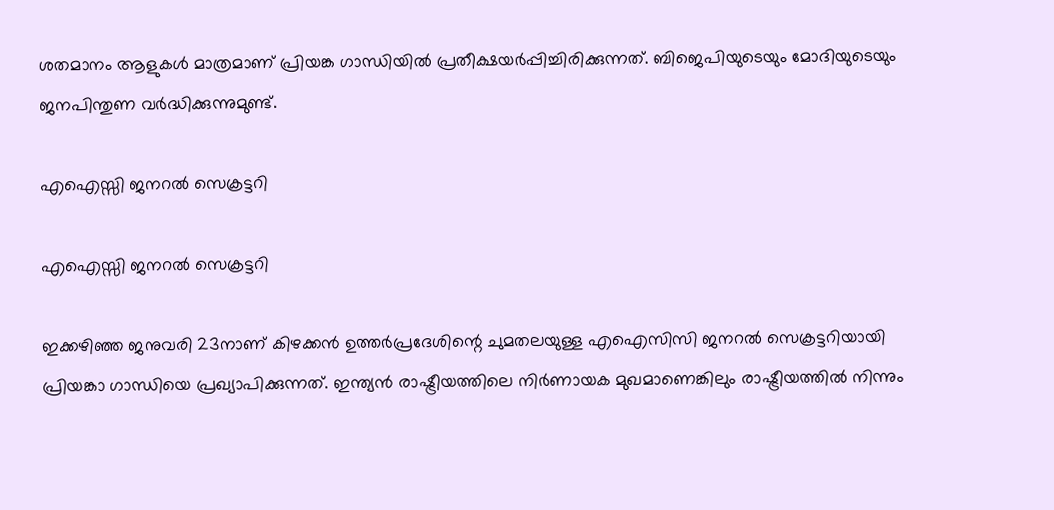ശതമാനം ആളുകൾ മാത്രമാണ് പ്രിയങ്ക ഗാന്ധിയിൽ പ്രതീക്ഷയർപ്പിച്ചിരിക്കുന്നത്. ബിജെപിയുടെയും മോദിയുടെയും ജനപിന്തുണ വർദ്ധിക്കുന്നുമുണ്ട്.

എഐസ്സി ജനറൽ സെക്രട്ടറി

എഐസ്സി ജനറൽ സെക്രട്ടറി

ഇക്കഴിഞ്ഞ ജനുവരി 23നാണ് കിഴക്കൻ ഉത്തർപ്രദേശിന്റെ ചുമതലയുള്ള എഐസിസി ജനറൽ സെക്രട്ടറിയായി പ്രിയങ്കാ ഗാന്ധിയെ പ്രഖ്യാപിക്കുന്നത്. ഇന്ത്യൻ രാഷ്ട്രീയത്തിലെ നിർണായക മുഖമാണെങ്കിലും രാഷ്ട്രീയത്തിൽ നിന്നും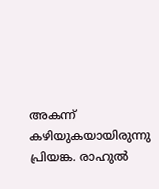അകന്ന് കഴിയുകയായിരുന്നു പ്രിയങ്ക. രാഹുൽ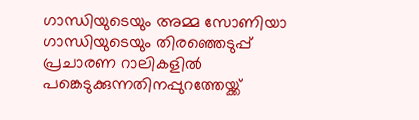ഗാന്ധിയുടെയും അമ്മ സോണിയാ ഗാന്ധിയുടെയും തിരഞ്ഞെടുപ്പ് പ്രചാരണ റാലികളിൽ പങ്കെടുക്കുന്നതിനപ്പുറത്തേയ്ക്ക്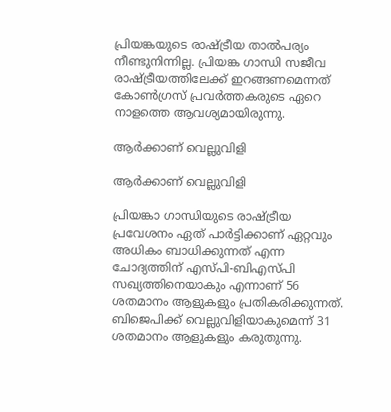പ്രിയങ്കയുടെ രാഷ്ട്രീയ താൽപര്യം നീണ്ടുനിന്നില്ല. പ്രിയങ്ക ഗാന്ധി സജീവ രാഷ്ട്രീയത്തിലേക്ക് ഇറങ്ങണമെന്നത് കോൺഗ്രസ് പ്രവർത്തകരുടെ ഏറെ നാളത്തെ ആവശ്യമായിരുന്നു.

ആർ‌ക്കാണ് വെല്ലുവിളി

ആർ‌ക്കാണ് വെല്ലുവിളി

പ്രിയങ്കാ ഗാന്ധിയുടെ രാഷ്ട്രീയ പ്രവേശനം ഏത് പാർട്ടിക്കാണ് ഏറ്റവും അധികം ബാധിക്കുന്നത് എന്ന ചോദ്യത്തിന് എസ്പി-ബിഎസ്പി സഖ്യത്തിനെയാകും എന്നാണ് 56 ശതമാനം ആളുകളും പ്രതികരിക്കുന്നത്. ബിജെപിക്ക് വെല്ലുവിളിയാകുമെന്ന് 31 ശതമാനം ആളുകളും കരുതുന്നു.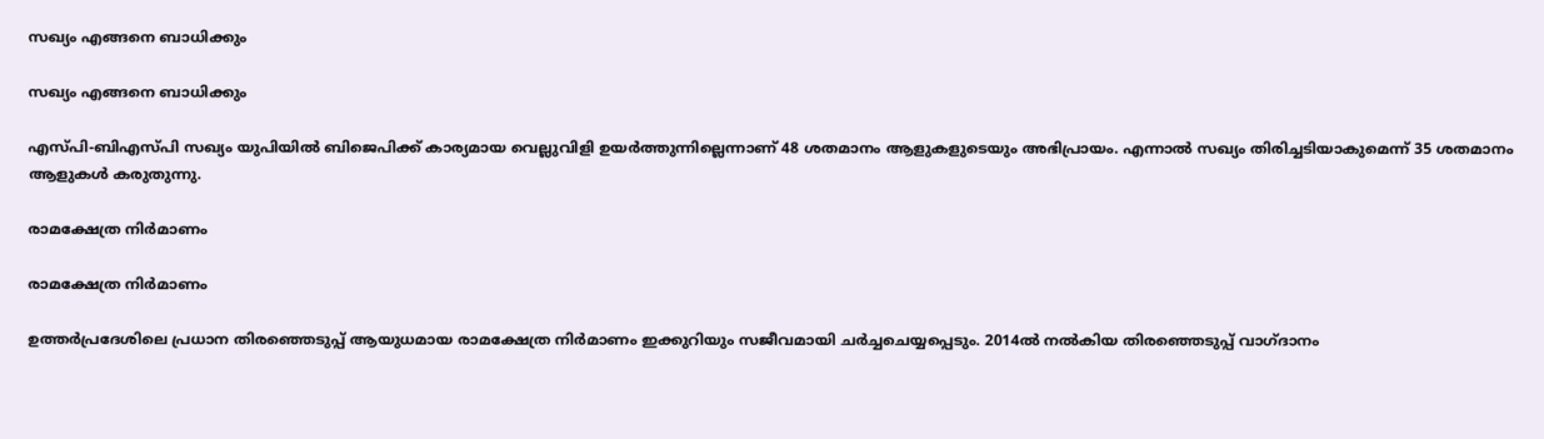സഖ്യം എങ്ങനെ ബാധിക്കും

സഖ്യം എങ്ങനെ ബാധിക്കും

എസ്പി-ബിഎസ്പി സഖ്യം യുപിയിൽ ബിജെപിക്ക് കാര്യമായ വെല്ലുവിളി ഉയർത്തുന്നില്ലെന്നാണ് 48 ശതമാനം ആളുകളുടെയും അഭിപ്രായം. എന്നാൽ സഖ്യം തിരിച്ചടിയാകുമെന്ന് 35 ശതമാനം ആളുകൾ കരുതുന്നു.

രാമക്ഷേത്ര നിർമാണം

രാമക്ഷേത്ര നിർമാണം

ഉത്തർപ്രദേശിലെ പ്രധാന തിരഞ്ഞെടുപ്പ് ആയുധമായ രാമക്ഷേത്ര നിർമാണം ഇക്കുറിയും സജീവമായി ചർച്ചചെയ്യപ്പെടും. 2014ൽ നൽകിയ തിരഞ്ഞെടുപ്പ് വാഗ്ദാനം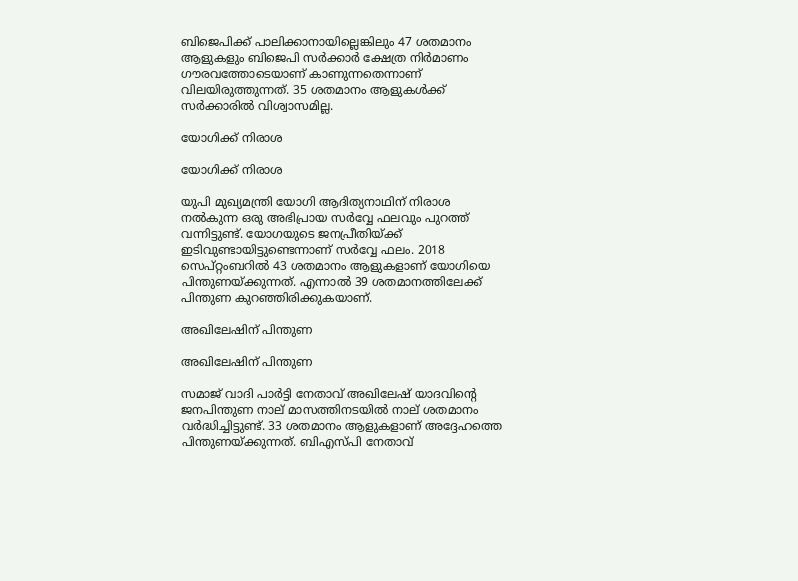ബിജെപിക്ക് പാലിക്കാനായില്ലെങ്കിലും 47 ശതമാനം ആളുകളും ബിജെപി സർക്കാർ ക്ഷേത്ര നിർമാണം ഗൗരവത്തോടെയാണ് കാണുന്നതെന്നാണ് വിലയിരുത്തുന്നത്. 35 ശതമാനം ആളുകൾക്ക് സർക്കാരിൽ വിശ്വാസമില്ല.

യോഗിക്ക് നിരാശ

യോഗിക്ക് നിരാശ

യുപി മുഖ്യമന്ത്രി യോഗി ആദിത്യനാഥിന് നിരാശ നൽകുന്ന ഒരു അഭിപ്രായ സർവ്വേ ഫലവും പുറത്ത് വന്നിട്ടുണ്ട്. യോഗയുടെ ജനപ്രീതിയ്ക്ക് ഇടിവുണ്ടായിട്ടുണ്ടെന്നാണ് സർവ്വേ ഫലം. 2018 സെപ്റ്റംബറിൽ 43 ശതമാനം ആളുകളാണ് യോഗിയെ പിന്തുണയ്ക്കുന്നത്. എന്നാൽ 39 ശതമാനത്തിലേക്ക് പിന്തുണ കുറഞ്ഞിരിക്കുകയാണ്.

അഖിലേഷിന് പിന്തുണ

അഖിലേഷിന് പിന്തുണ

സമാജ് വാദി പാർട്ടി നേതാവ് അഖിലേഷ് യാദവിന്റെ ജനപിന്തുണ നാല് മാസത്തിനടയിൽ നാല് ശതമാനം വർദ്ധിച്ചിട്ടുണ്ട്. 33 ശതമാനം ആളുകളാണ് അദ്ദേഹത്തെ പിന്തുണയ്ക്കുന്നത്. ബിഎസ്പി നേതാവ്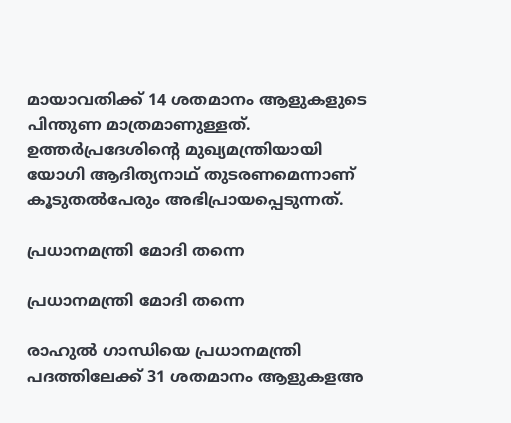മായാവതിക്ക് 14 ശതമാനം ആളുകളുടെ പിന്തുണ മാത്രമാണുള്ളത്. ഉത്തർപ്രദേശിന്റെ മുഖ്യമന്ത്രിയായി യോഗി ആദിത്യനാഥ് തുടരണമെന്നാണ് കൂടുതൽപേരും അഭിപ്രായപ്പെടുന്നത്.

പ്രധാനമന്ത്രി മോദി തന്നെ

പ്രധാനമന്ത്രി മോദി തന്നെ

രാഹുൽ ഗാന്ധിയെ പ്രധാനമന്ത്രി പദത്തിലേക്ക് 31 ശതമാനം ആളുകളഅ‍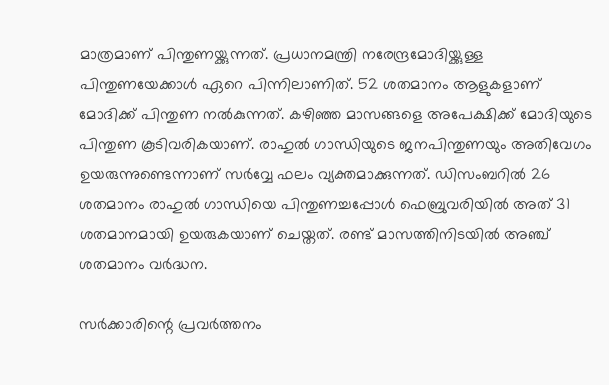മാത്രമാണ് പിന്തുണയ്ക്കുന്നത്. പ്രധാനമന്ത്രി നരേന്ദ്രമോദിയ്ക്കുള്ള പിന്തുണയേക്കാൾ ഏറെ പിന്നിലാണിത്. 52 ശതമാനം ആളുകളാണ് മോദിക്ക് പിന്തുണ നൽകുന്നത്. കഴിഞ്ഞ മാസങ്ങളെ അപേക്ഷിക്ക് മോദിയുടെ പിന്തുണ കൂടിവരികയാണ്. രാഹുൽ ഗാന്ധിയുടെ ജനപിന്തുണയും അതിവേഗം ഉയരുന്നുണ്ടെന്നാണ് സർവ്വേ ഫലം വ്യക്തമാക്കുന്നത്. ഡിസംബറിൽ 26 ശതമാനം രാഹുൽ ഗാന്ധിയെ പിന്തുണച്ചപ്പോൾ ഫെബ്രുവരിയിൽ അത് 31 ശതമാനമായി ഉയരുകയാണ് ചെയ്തത്. രണ്ട് മാസത്തിനിടയിൽ അഞ്ച് ശതമാനം വർദ്ധന.

സർക്കാരിന്റെ പ്രവർത്തനം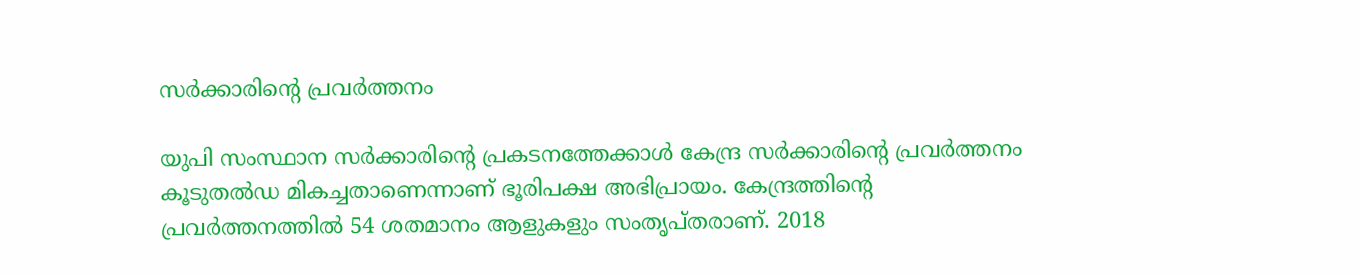സർക്കാരിന്റെ പ്രവർത്തനം

യുപി സംസ്ഥാന സർക്കാരിന്റെ പ്രകടനത്തേക്കാൾ കേന്ദ്ര സർക്കാരിന്റെ പ്രവർത്തനം കൂടുതൽഡ മികച്ചതാണെന്നാണ് ഭൂരിപക്ഷ അഭിപ്രായം. കേന്ദ്രത്തിന്റെ പ്രവർത്തനത്തിൽ 54 ശതമാനം ആളുകളും സംതൃപ്തരാണ്. 2018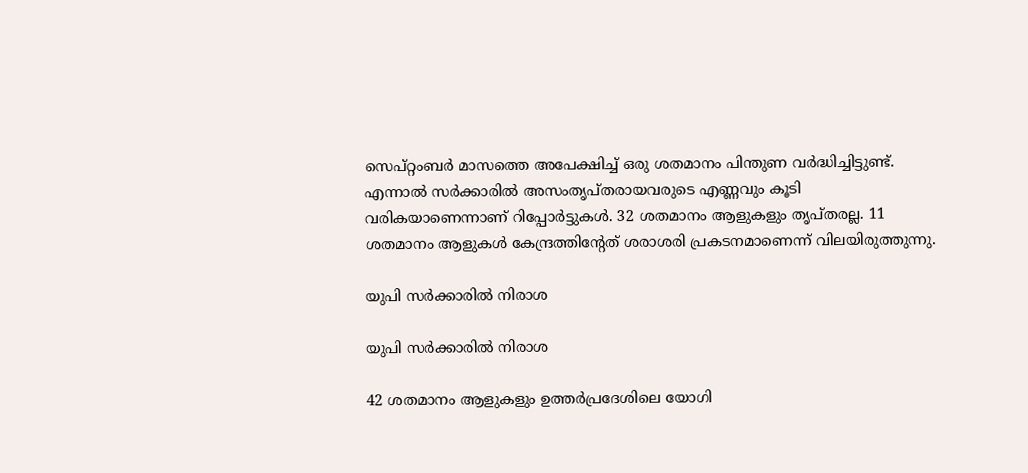സെപ്റ്റംബർ മാസത്തെ അപേക്ഷിച്ച് ഒരു ശതമാനം പിന്തുണ വർദ്ധിച്ചിട്ടുണ്ട്. എന്നാൽ സർക്കാരിൽ അസംതൃപ്തരായവരുടെ എണ്ണവും കൂടി വരികയാണെന്നാണ് റിപ്പോർട്ടുകൾ. 32 ശതമാനം ആളുകളും തൃപ്തരല്ല. 11 ശതമാനം ആളുകൾ കേന്ദ്രത്തിന്റേത് ശരാശരി പ്രകടനമാണെന്ന് വിലയിരുത്തുന്നു.

യുപി സർക്കാരിൽ നിരാശ

യുപി സർക്കാരിൽ നിരാശ

42 ശതമാനം ആളുകളും ഉത്തർപ്രദേശിലെ യോഗി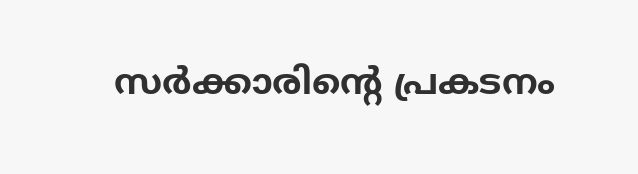സർക്കാരിന്റെ പ്രകടനം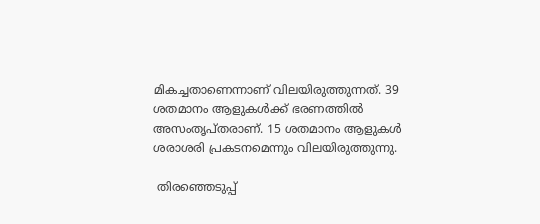മികച്ചതാണെന്നാണ് വിലയിരുത്തുന്നത്. 39 ശതമാനം ആളുകൾക്ക് ഭരണത്തിൽ അസംതൃപ്തരാണ്. 15 ശതമാനം ആളുകൾ ശരാശരി പ്രകടനമെന്നും വിലയിരുത്തുന്നു.

 തിരഞ്ഞെടുപ്പ്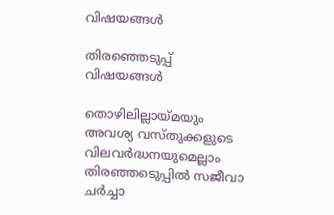വിഷയങ്ങൾ

തിരഞ്ഞെടുപ്പ് വിഷയങ്ങൾ

തൊഴിലില്ലായ്മയും അവശ്യ വസ്തുക്കളുടെ വിലവർദ്ധനയുമെല്ലാം തിരഞ്ഞടെുപ്പിൽ സജീവാ ചർച്ചാ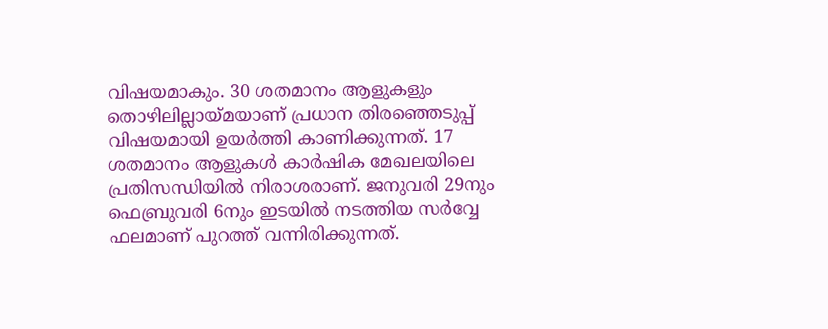വിഷയമാകും. 30 ശതമാനം ആളുകളും തൊഴിലില്ലായ്മയാണ് പ്രധാന തിരഞ്ഞെടുപ്പ് വിഷയമായി ഉയർത്തി കാണിക്കുന്നത്. 17 ശതമാനം ആളുകൾ കാർഷിക മേഖലയിലെ പ്രതിസന്ധിയിൽ നിരാശരാണ്. ജനുവരി 29നും ഫെബ്രുവരി 6നും ഇടയിൽ നടത്തിയ സർവ്വേ ഫലമാണ് പുറത്ത് വന്നിരിക്കുന്നത്.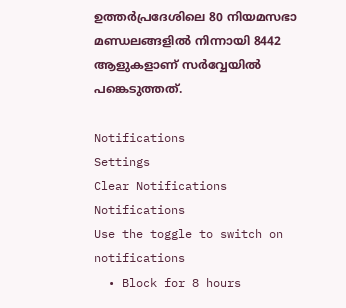ഉത്തർപ്രദേശിലെ 80 നിയമസഭാ മണ്ഡലങ്ങളിൽ നിന്നായി 8442 ആളുകളാണ് സർവ്വേയിൽ പങ്കെടുത്തത്.

Notifications
Settings
Clear Notifications
Notifications
Use the toggle to switch on notifications
  • Block for 8 hours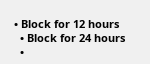• Block for 12 hours
  • Block for 24 hours
  •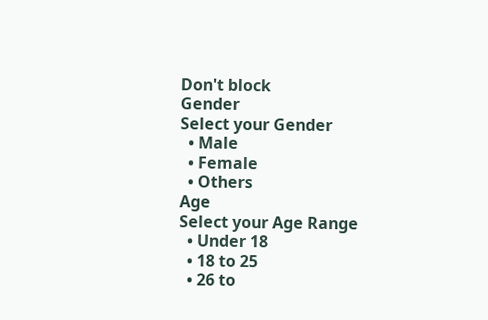Don't block
Gender
Select your Gender
  • Male
  • Female
  • Others
Age
Select your Age Range
  • Under 18
  • 18 to 25
  • 26 to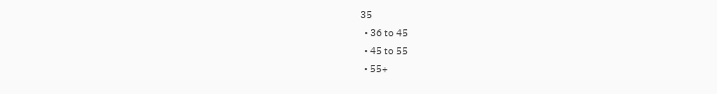35
  • 36 to 45
  • 45 to 55
  • 55+